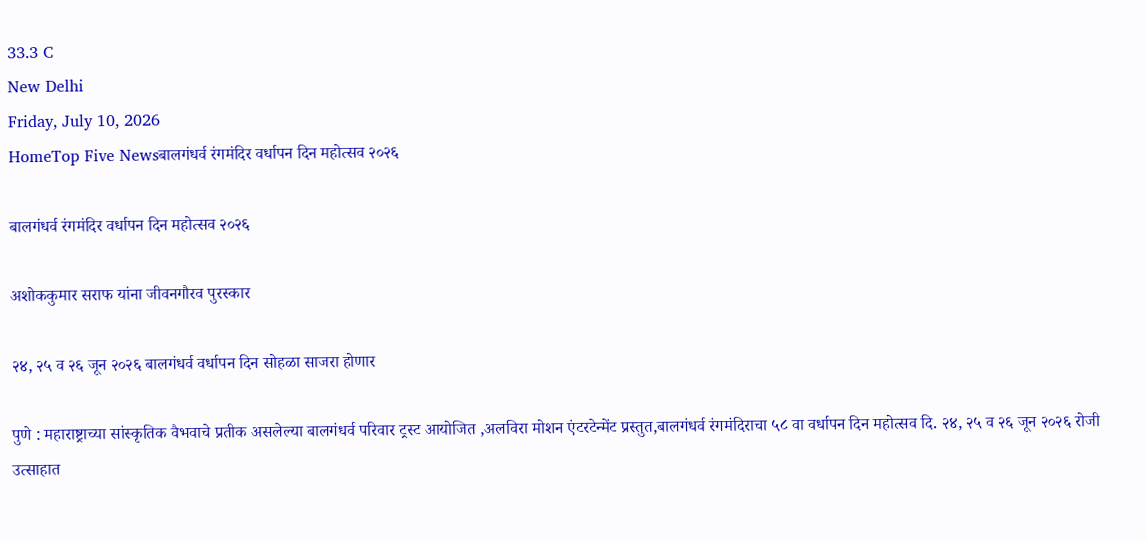33.3 C
New Delhi
Friday, July 10, 2026
HomeTop Five Newsबालगंधर्व रंगमंदिर वर्धापन दिन महोत्सव २०२६

बालगंधर्व रंगमंदिर वर्धापन दिन महोत्सव २०२६

अशोककुमार सराफ यांना जीवनगौरव पुरस्कार

२४, २५ व २६ जून २०२६ बालगंधर्व वर्धापन दिन सोहळा साजरा होणार

पुणे : महाराष्ट्राच्या सांस्कृतिक वैभवाचे प्रतीक असलेल्या बालगंधर्व परिवार ट्रस्ट आयोजित ,अलविरा मोशन एंटरटेन्मेंट प्रस्तुत,बालगंधर्व रंगमंदिराचा ५८ वा वर्धापन दिन महोत्सव दि. २४, २५ व २६ जून २०२६ रोजी उत्साहात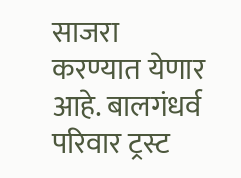साजरा करण्यात येणार आहे. बालगंधर्व परिवार ट्रस्ट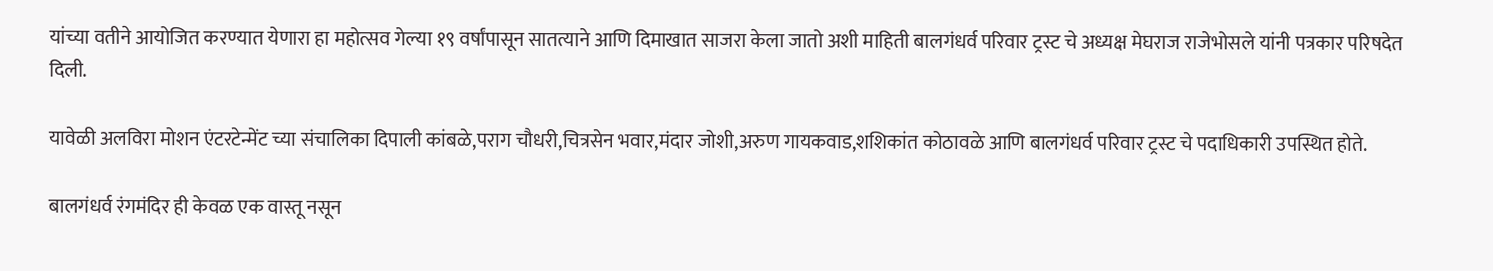यांच्या वतीने आयोजित करण्यात येणारा हा महोत्सव गेल्या १९ वर्षांपासून सातत्याने आणि दिमाखात साजरा केला जातो अशी माहिती बालगंधर्व परिवार ट्रस्ट चे अध्यक्ष मेघराज राजेभोसले यांनी पत्रकार परिषदेत दिली.

यावेळी अलविरा मोशन एंटरटेन्मेंट च्या संचालिका दिपाली कांबळे,पराग चौधरी,चित्रसेन भवार,मंदार जोशी,अरुण गायकवाड,शशिकांत कोठावळे आणि बालगंधर्व परिवार ट्रस्ट चे पदाधिकारी उपस्थित होते.

बालगंधर्व रंगमंदिर ही केवळ एक वास्तू नसून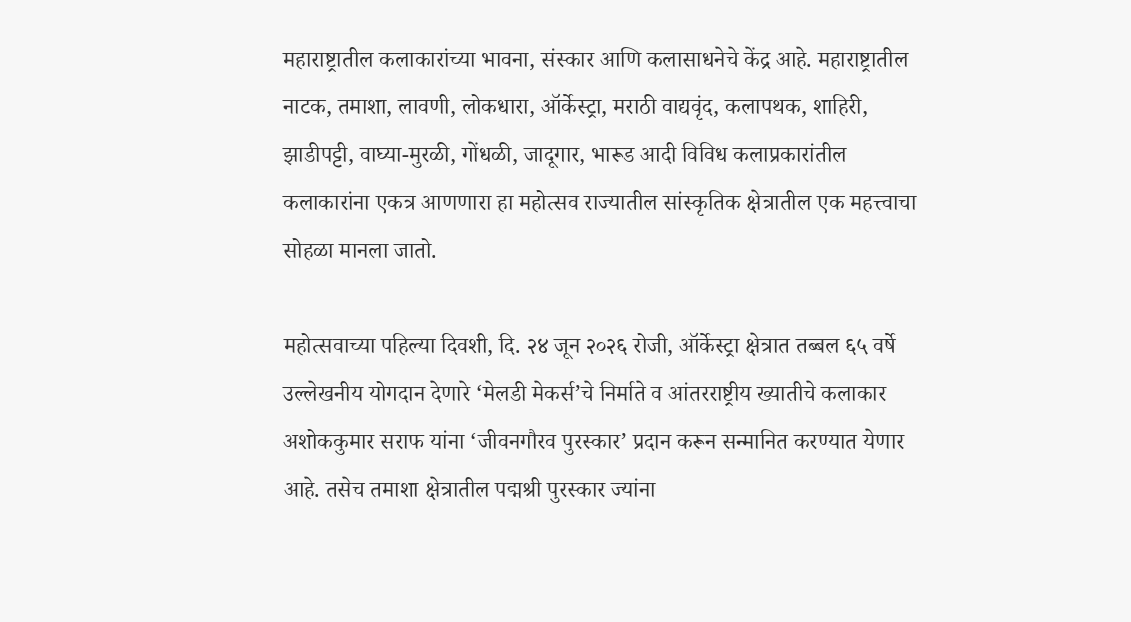महाराष्ट्रातील कलाकारांच्या भावना, संस्कार आणि कलासाधनेचे केंद्र आहे. महाराष्ट्रातील नाटक, तमाशा, लावणी, लोकधारा, ऑर्केस्ट्रा, मराठी वाद्यवृंद, कलापथक, शाहिरी, झाडीपट्टी, वाघ्या-मुरळी, गोंधळी, जादूगार, भारूड आदी विविध कलाप्रकारांतील कलाकारांना एकत्र आणणारा हा महोत्सव राज्यातील सांस्कृतिक क्षेत्रातील एक महत्त्वाचा सोहळा मानला जातो.

महोत्सवाच्या पहिल्या दिवशी, दि. २४ जून २०२६ रोजी, ऑर्केस्ट्रा क्षेत्रात तब्बल ६५ वर्षे उल्लेखनीय योगदान देणारे ‘मेलडी मेकर्स’चे निर्माते व आंतरराष्ट्रीय ख्यातीचे कलाकार अशोककुमार सराफ यांना ‘जीवनगौरव पुरस्कार’ प्रदान करून सन्मानित करण्यात येणार आहे. तसेच तमाशा क्षेत्रातील पद्मश्री पुरस्कार ज्यांना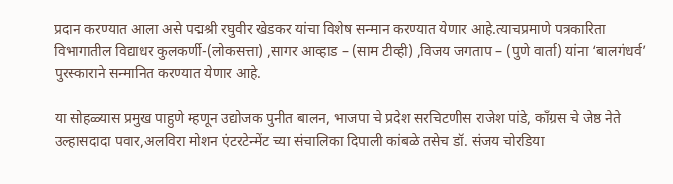प्रदान करण्यात आला असे पद्मश्री रघुवीर खेडकर यांचा विशेष सन्मान करण्यात येणार आहे.त्याचप्रमाणे पत्रकारिता विभागातील विद्याधर कुलकर्णी-(लोकसत्ता) ,सागर आव्हाड – (साम टीव्ही) ,विजय जगताप – (पुणे वार्ता) यांना ‘बालगंधर्व’ पुरस्काराने सन्मानित करण्यात येणार आहे.

या सोहळ्यास प्रमुख पाहुणे म्हणून उद्योजक पुनीत बालन, भाजपा चे प्रदेश सरचिटणीस राजेश पांडे, काँग्रस चे जेष्ठ नेते उल्हासदादा पवार,अलविरा मोशन एंटरटेन्मेंट च्या संचालिका दिपाली कांबळे तसेच डॉ. संजय चोरडिया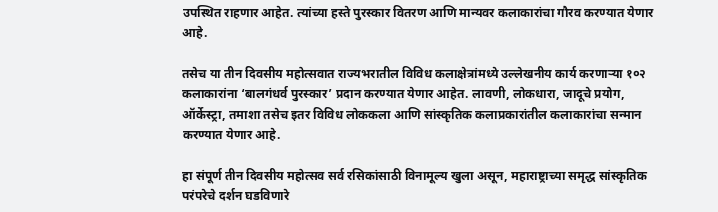उपस्थित राहणार आहेत. त्यांच्या हस्ते पुरस्कार वितरण आणि मान्यवर कलाकारांचा गौरव करण्यात येणार आहे.

तसेच या तीन दिवसीय महोत्सवात राज्यभरातील विविध कलाक्षेत्रांमध्ये उल्लेखनीय कार्य करणाऱ्या १०२ कलाकारांना ‘बालगंधर्व पुरस्कार’ प्रदान करण्यात येणार आहेत. लावणी, लोकधारा, जादूचे प्रयोग, ऑर्केस्ट्रा, तमाशा तसेच इतर विविध लोककला आणि सांस्कृतिक कलाप्रकारांतील कलाकारांचा सन्मान करण्यात येणार आहे.

हा संपूर्ण तीन दिवसीय महोत्सव सर्व रसिकांसाठी विनामूल्य खुला असून, महाराष्ट्राच्या समृद्ध सांस्कृतिक परंपरेचे दर्शन घडविणारे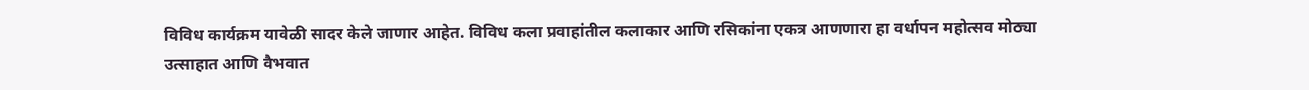विविध कार्यक्रम यावेळी सादर केले जाणार आहेत. विविध कला प्रवाहांतील कलाकार आणि रसिकांना एकत्र आणणारा हा वर्धापन महोत्सव मोठ्या उत्साहात आणि वैभवात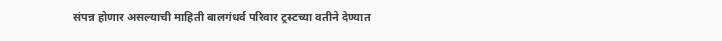संपन्न होणार असल्याची माहिती बालगंधर्व परिवार ट्रस्टच्या वतीने देण्यात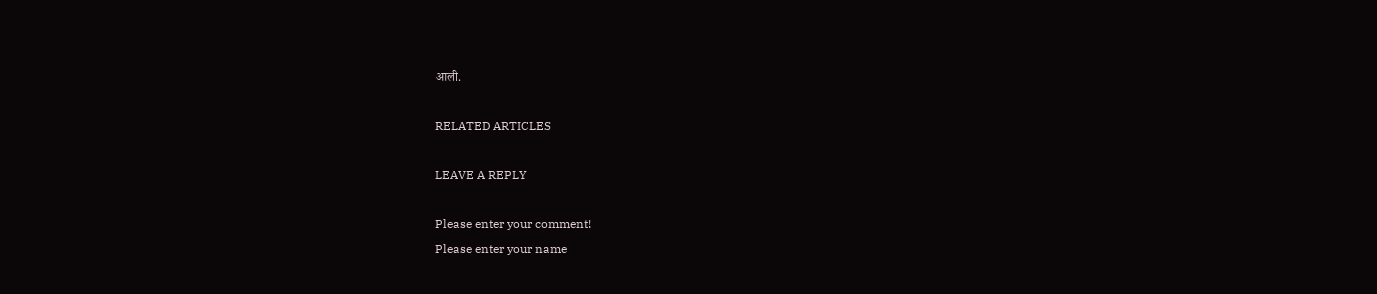आली.

RELATED ARTICLES

LEAVE A REPLY

Please enter your comment!
Please enter your name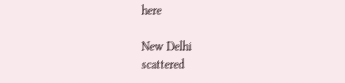here

New Delhi
scattered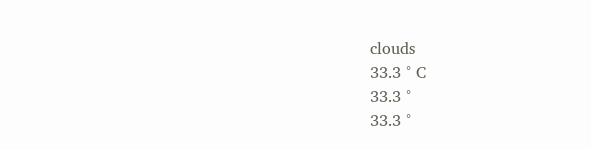clouds
33.3 ° C
33.3 °
33.3 °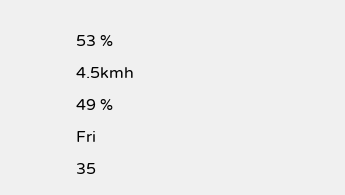53 %
4.5kmh
49 %
Fri
35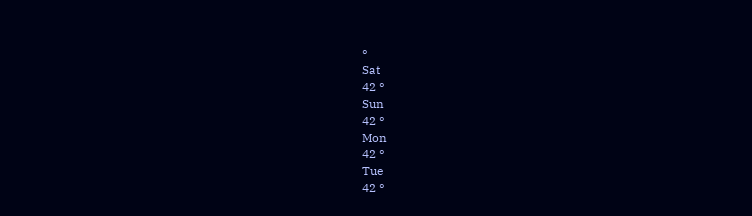°
Sat
42 °
Sun
42 °
Mon
42 °
Tue
42 °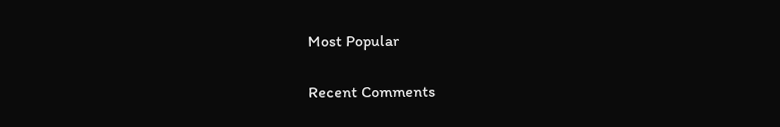Most Popular

Recent Comments